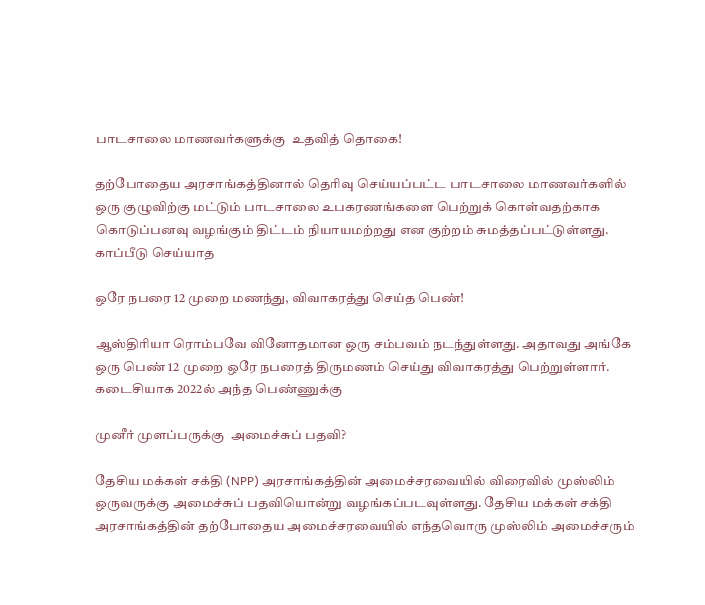பாடசாலை மாணவர்களுக்கு  உதவித் தொகை!

தற்போதைய அரசாங்கத்தினால் தெரிவு செய்யப்பட்ட பாடசாலை மாணவர்களில் ஒரு குழுவிற்கு மட்டும் பாடசாலை உபகரணங்களை பெற்றுக் கொள்வதற்காக கொடுப்பனவு வழங்கும் திட்டம் நியாயமற்றது என குற்றம் சுமத்தப்பட்டுள்ளது. காப்பீடு செய்யாத

ஒரே நபரை 12 முறை மணந்து, விவாகரத்து செய்த பெண்!

ஆஸ்திரியா ரொம்பவே வினோதமான ஒரு சம்பவம் நடந்துள்ளது. அதாவது அங்கே ஒரு பெண் 12 முறை ஒரே நபரைத் திருமணம் செய்து விவாகரத்து பெற்றுள்ளார். கடைசியாக 2022ல் அந்த பெண்ணுக்கு

முனீர் முளப்பருக்கு  அமைச்சுப் பதவி?

தேசிய மக்கள் சக்தி (NPP) அரசாங்கத்தின் அமைச்சரவையில் விரைவில் முஸ்லிம் ஒருவருக்கு அமைச்சுப் பதவியொன்று வழங்கப்படவுள்ளது. தேசிய மக்கள் சக்தி அரசாங்கத்தின் தற்போதைய அமைச்சரவையில் எந்தவொரு முஸ்லிம் அமைச்சரும்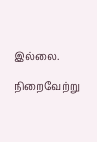இல்லை.

நிறைவேற்று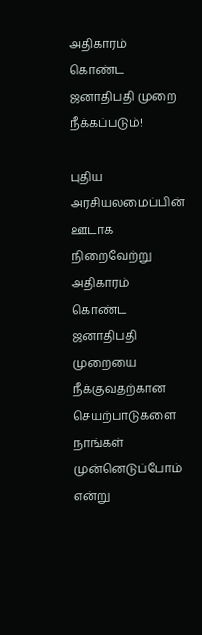அதிகாரம் கொண்ட ஜனாதிபதி முறை நீக்கப்படும்!

புதிய அரசியலமைப்பின் ஊடாக நிறைவேற்று அதிகாரம் கொண்ட ஜனாதிபதி முறையை நீக்குவதற்கான செயற்பாடுகளை நாங்கள் முன்னெடுப்போம் என்று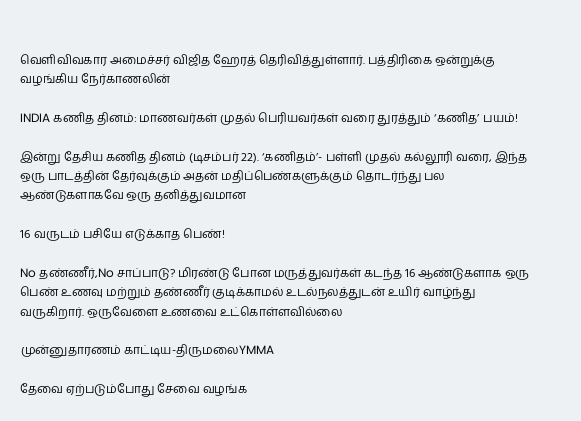வெளிவிவகார அமைச்சர் விஜித ஹேரத் தெரிவித்துள்ளார். பத்திரிகை ஒன்றுக்கு வழங்கிய நேர்காணலின்

INDIA கணித தினம்: மாணவர்கள் முதல் பெரியவர்கள் வரை துரத்தும் ‘கணித’ பயம்!

இன்று தேசிய கணித தினம் (டிசம்பர் 22). ‘கணிதம்’- பள்ளி முதல் கல்லூரி வரை, இந்த ஒரு பாடத்தின் தேர்வுக்கும் அதன் மதிப்பெண்களுக்கும் தொடர்ந்து பல ஆண்டுகளாகவே ஒரு தனித்துவமான

16 வருடம் பசியே எடுக்காத பெண்!

No தண்ணீர்,No சாப்பாடு? மிரண்டு போன மருத்துவர்கள் கடந்த 16 ஆண்டுகளாக ஒரு பெண் உணவு மற்றும் தண்ணீர் குடிக்காமல் உடல்நலத்துடன் உயிர் வாழ்ந்து வருகிறார். ஒருவேளை உணவை உட்கொள்ளவில்லை

முன்னுதாரணம் காட்டிய-திருமலைYMMA

தேவை ஏற்படும்போது சேவை வழங்க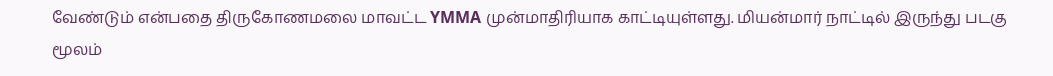வேண்டும் என்பதை திருகோணமலை மாவட்ட YMMA முன்மாதிரியாக காட்டியுள்ளது. மியன்மார் நாட்டில் இருந்து படகு மூலம்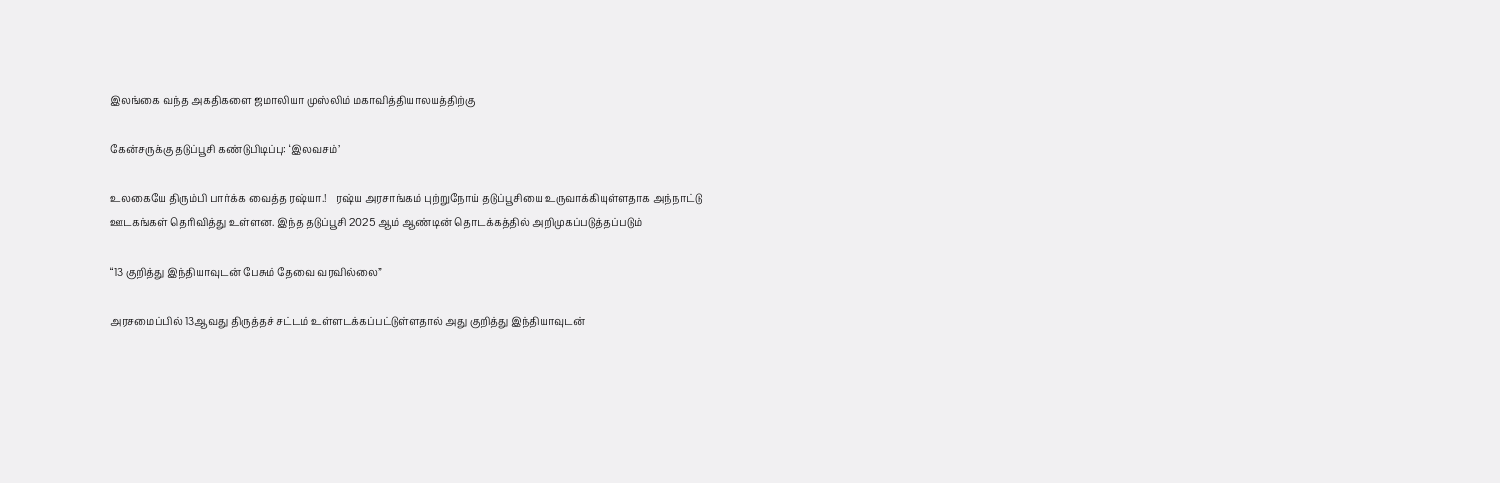இலங்கை வந்த அகதிகளை ஜமாலியா முஸ்லிம் மகாவித்தியாலயத்திற்கு

கேன்சருக்கு தடுப்பூசி கண்டுபிடிப்பு: ‘இலவசம்’

உலகையே திரும்பி பார்க்க வைத்த ரஷ்யா.!    ரஷ்ய அரசாங்கம் புற்றுநோய் தடுப்பூசியை உருவாக்கியுள்ளதாக அந்நாட்டு ஊடகங்கள் தெரிவித்து உள்ளன. இந்த தடுப்பூசி 2025 ஆம் ஆண்டின் தொடக்கத்தில் அறிமுகப்படுத்தப்படும்

“13 குறித்து இந்தியாவுடன் பேசும் தேவை வரவில்லை”

அரசமைப்பில் 13ஆவது திருத்தச் சட்டம் உள்ளடக்கப்பட்டுள்ளதால் அது குறித்து இந்தியாவுடன்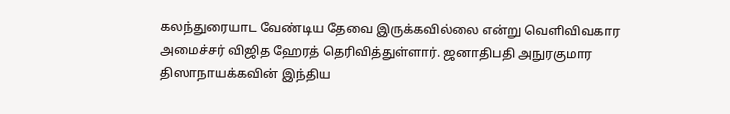கலந்துரையாட வேண்டிய தேவை இருக்கவில்லை என்று வெளிவிவகார அமைச்சர் விஜித ஹேரத் தெரிவித்துள்ளார். ஜனாதிபதி அநுரகுமார திஸாநாயக்கவின் இந்திய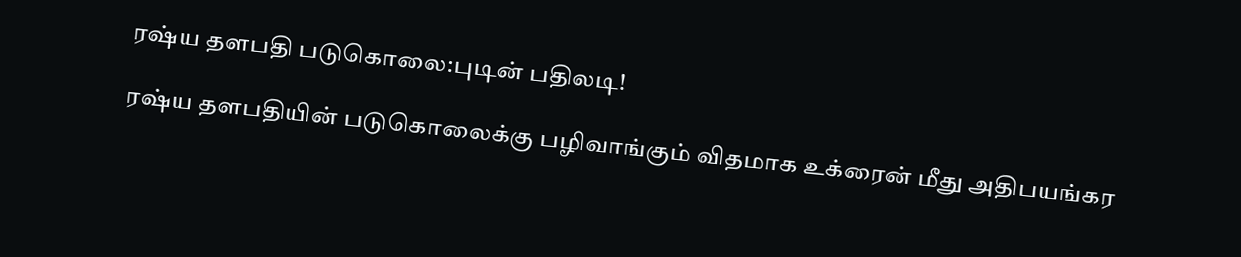ரஷ்ய தளபதி படுகொலை:புடின் பதிலடி!

ரஷ்ய தளபதியின் படுகொலைக்கு பழிவாங்கும் விதமாக உக்ரைன் மீது அதிபயங்கர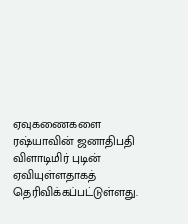ஏவுகணைகளை ரஷ்யாவின் ஜனாதிபதி விளாடிமிர் புடின் ஏவியுள்ளதாகத் தெரிவிக்கப்பட்டுள்ளது.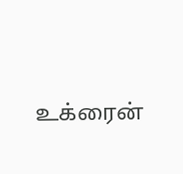உக்ரைன்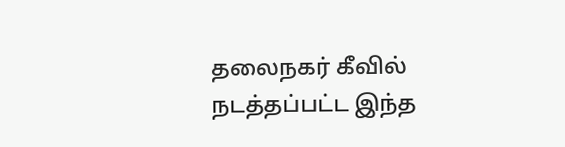தலைநகர் கீவில் நடத்தப்பட்ட இந்த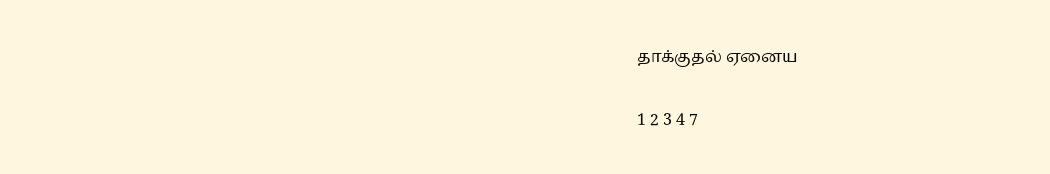தாக்குதல் ஏனைய

1 2 3 4 7